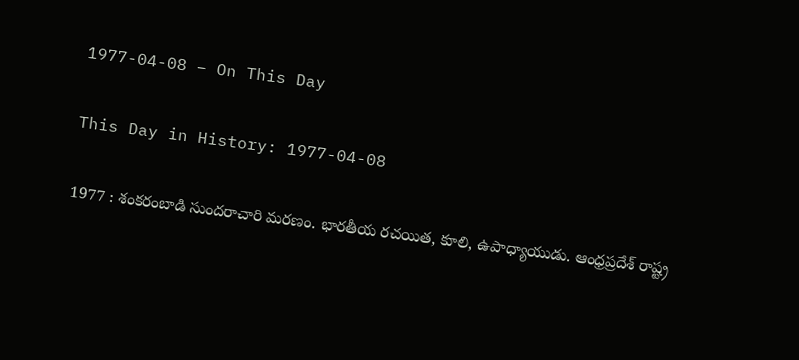1977-04-08 – On This Day

This Day in History: 1977-04-08

1977 : శంకరంబాడి సుందరాచారి మరణం. భారతీయ రచయిత, కూలి, ఉపాధ్యాయుడు. ఆంధ్రప్రదేశ్ రాష్ట్ర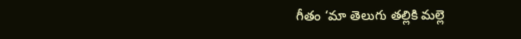గీతం ‘మా తెలుగు తల్లికి మల్లె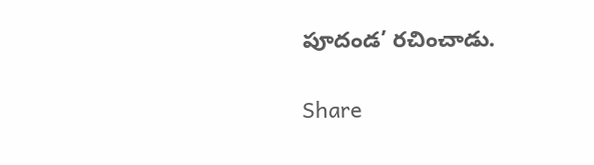పూదండ’ రచించాడు.

Share